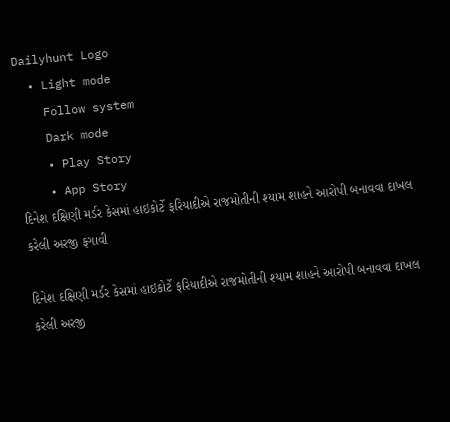Dailyhunt Logo
  • Light mode
    Follow system
    Dark mode
    • Play Story
    • App Story
દિનેશ દક્ષિણી મર્ડર કેસમાં હાઇકોર્ટે ફરિયાદીએ રાજમોતીની શ્યામ શાહને આરોપી બનાવવા દાખલ કરેલી અરજી ફગાવી

દિનેશ દક્ષિણી મર્ડર કેસમાં હાઇકોર્ટે ફરિયાદીએ રાજમોતીની શ્યામ શાહને આરોપી બનાવવા દાખલ કરેલી અરજી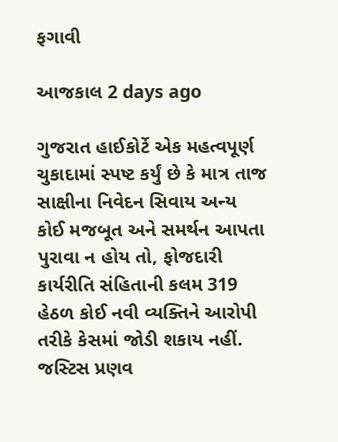ફગાવી

આજકાલ 2 days ago

ગુજરાત હાઈકોર્ટે એક મહત્વપૂર્ણ ચુકાદામાં સ્પષ્ટ કર્યું છે કે માત્ર તાજ સાક્ષીના નિવેદન સિવાય અન્ય કોઈ મજબૂત અને સમર્થન આપતા પુરાવા ન હોય તો, ફોજદારી કાર્યરીતિ સંહિતાની કલમ 319 હેઠળ કોઈ નવી વ્યક્તિને આરોપી તરીકે કેસમાં જોડી શકાય નહીં. જસ્ટિસ પ્રણવ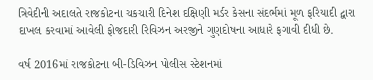ત્રિવેદીની અદાલતે રાજકોટના ચકચારી દિનેશ દક્ષિણી મર્ડર કેસના સંદર્ભમાં મૂળ ફરિયાદી દ્વારા દાખલ કરવામાં આવેલી ફોજદારી રિવિઝન અરજીને ગુણદોષના આધારે ફગાવી દીધી છે.

વર્ષ 2016માં રાજકોટના બી-ડિવિઝન પોલીસ સ્ટેશનમાં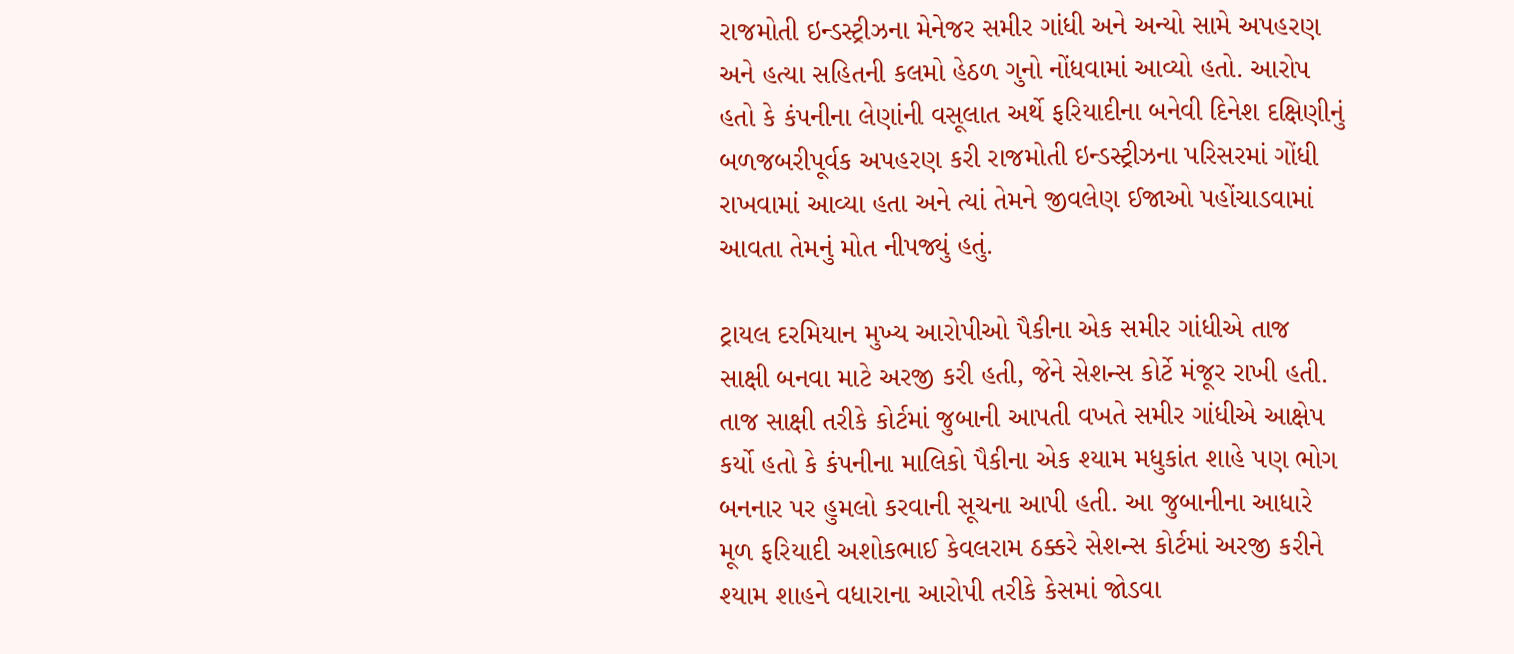રાજમોતી ઇન્ડસ્ટ્રીઝના મેનેજર સમીર ગાંધી અને અન્યો સામે અપહરણ અને હત્યા સહિતની કલમો હેઠળ ગુનો નોંધવામાં આવ્યો હતો. આરોપ હતો કે કંપનીના લેણાંની વસૂલાત અર્થે ફરિયાદીના બનેવી દિનેશ દક્ષિણીનું બળજબરીપૂર્વક અપહરણ કરી રાજમોતી ઇન્ડસ્ટ્રીઝના પરિસરમાં ગોંધી રાખવામાં આવ્યા હતા અને ત્યાં તેમને જીવલેણ ઈજાઓ પહોંચાડવામાં આવતા તેમનું મોત નીપજ્યું હતું.

ટ્રાયલ દરમિયાન મુખ્ય આરોપીઓ પૈકીના એક સમીર ગાંધીએ તાજ સાક્ષી બનવા માટે અરજી કરી હતી, જેને સેશન્સ કોર્ટે મંજૂર રાખી હતી. તાજ સાક્ષી તરીકે કોર્ટમાં જુબાની આપતી વખતે સમીર ગાંધીએ આક્ષેપ કર્યો હતો કે કંપનીના માલિકો પૈકીના એક શ્યામ મધુકાંત શાહે પણ ભોગ બનનાર પર હુમલો કરવાની સૂચના આપી હતી. આ જુબાનીના આધારે મૂળ ફરિયાદી અશોકભાઈ કેવલરામ ઠક્કરે સેશન્સ કોર્ટમાં અરજી કરીને શ્યામ શાહને વધારાના આરોપી તરીકે કેસમાં જોડવા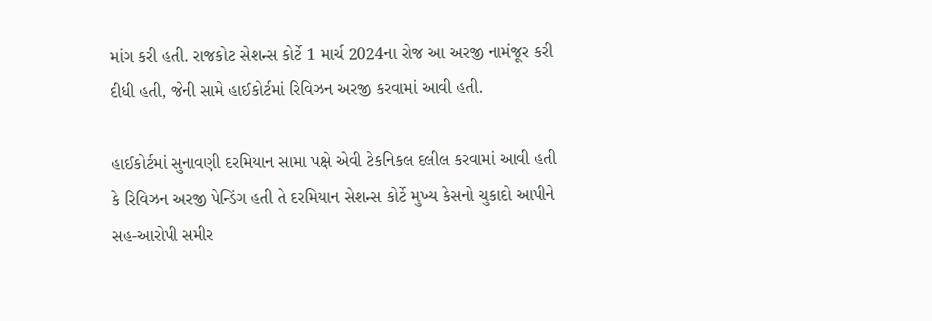માંગ કરી હતી. રાજકોટ સેશન્સ કોર્ટે 1 માર્ચ 2024ના રોજ આ અરજી નામંજૂર કરી દીધી હતી, જેની સામે હાઈકોર્ટમાં રિવિઝન અરજી કરવામાં આવી હતી.

હાઈકોર્ટમાં સુનાવણી દરમિયાન સામા પક્ષે એવી ટેકનિકલ દલીલ કરવામાં આવી હતી કે રિવિઝન અરજી પેન્ડિંગ હતી તે દરમિયાન સેશન્સ કોર્ટે મુખ્ય કેસનો ચુકાદો આપીને સહ-આરોપી સમીર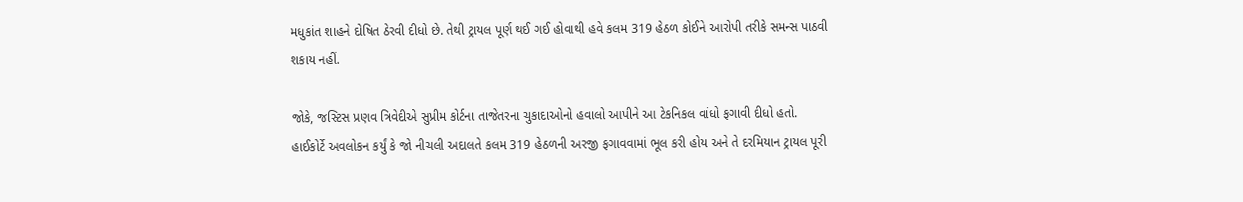મધુકાંત શાહને દોષિત ઠેરવી દીધો છે. તેથી ટ્રાયલ પૂર્ણ થઈ ગઈ હોવાથી હવે કલમ 319 હેઠળ કોઈને આરોપી તરીકે સમન્સ પાઠવી શકાય નહીં.

જોકે, જસ્ટિસ પ્રણવ ત્રિવેદીએ સુપ્રીમ કોર્ટના તાજેતરના ચુકાદાઓનો હવાલો આપીને આ ટેકનિકલ વાંધો ફગાવી દીધો હતો. હાઈકોર્ટે અવલોકન કર્યું કે જો નીચલી અદાલતે કલમ 319 હેઠળની અરજી ફગાવવામાં ભૂલ કરી હોય અને તે દરમિયાન ટ્રાયલ પૂરી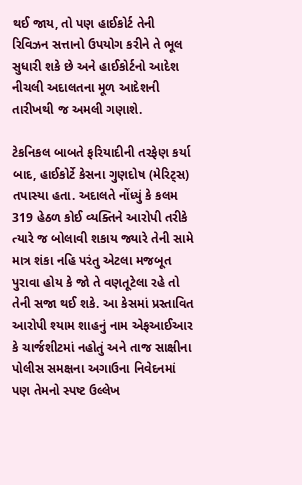થઈ જાય, તો પણ હાઈકોર્ટ તેની રિવિઝન સત્તાનો ઉપયોગ કરીને તે ભૂલ સુધારી શકે છે અને હાઈકોર્ટનો આદેશ નીચલી અદાલતના મૂળ આદેશની તારીખથી જ અમલી ગણાશે.

ટેકનિકલ બાબતે ફરિયાદીની તરફેણ કર્યા બાદ, હાઈકોર્ટે કેસના ગુણદોષ (મેરિટ્સ) તપાસ્યા હતા. અદાલતે નોંધ્યું કે કલમ 319 હેઠળ કોઈ વ્યક્તિને આરોપી તરીકે ત્યારે જ બોલાવી શકાય જ્યારે તેની સામે માત્ર શંકા નહિ પરંતુ એટલા મજબૂત પુરાવા હોય કે જો તે વણતૂટેલા રહે તો તેની સજા થઈ શકે. આ કેસમાં પ્રસ્તાવિત આરોપી શ્યામ શાહનું નામ એફઆઈઆર કે ચાર્જશીટમાં નહોતું અને તાજ સાક્ષીના પોલીસ સમક્ષના અગાઉના નિવેદનમાં પણ તેમનો સ્પષ્ટ ઉલ્લેખ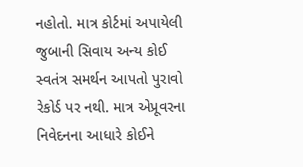નહોતો. માત્ર કોર્ટમાં અપાયેલી જુબાની સિવાય અન્ય કોઈ સ્વતંત્ર સમર્થન આપતો પુરાવો રેકોર્ડ પર નથી. માત્ર એપ્રૂવરના નિવેદનના આધારે કોઈને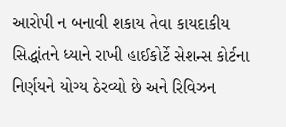આરોપી ન બનાવી શકાય તેવા કાયદાકીય સિદ્ધાંતને ધ્યાને રાખી હાઈકોર્ટે સેશન્સ કોર્ટના નિર્ણયને યોગ્ય ઠેરવ્યો છે અને રિવિઝન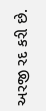અરજી રદ કરી છે.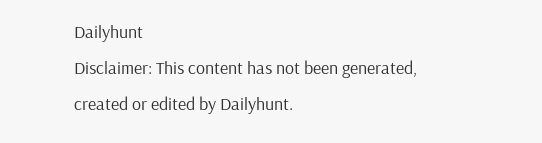Dailyhunt
Disclaimer: This content has not been generated, created or edited by Dailyhunt.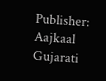Publisher: Aajkaal Gujarati